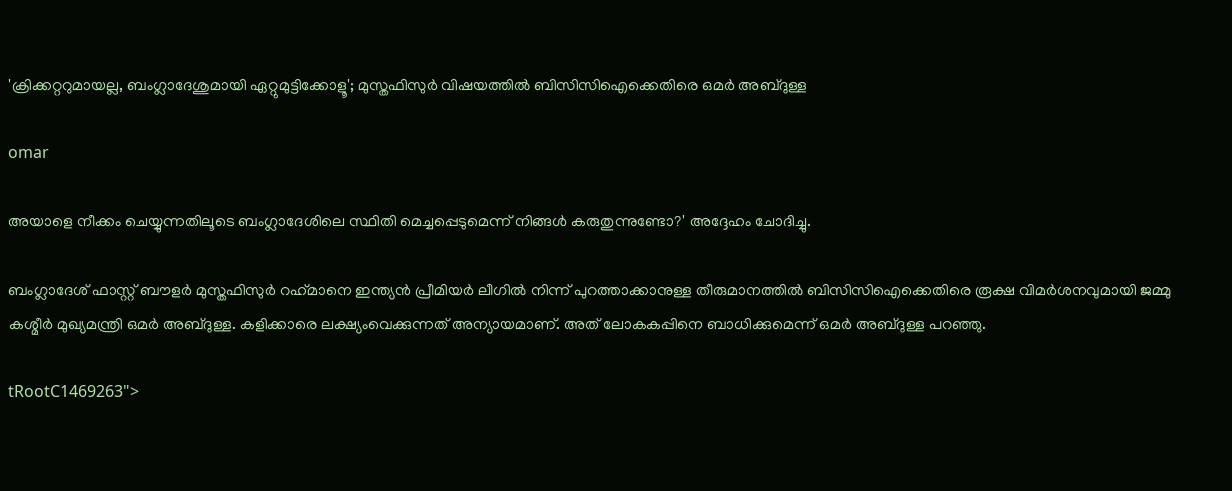'ക്രിക്കറ്ററുമായല്ല, ബംഗ്ലാദേശുമായി ഏറ്റുമുട്ടിക്കോളൂ'; മുസ്തഫിസുര്‍ വിഷയത്തില്‍ ബിസിസിഐക്കെതിരെ ഒമര്‍ അബ്ദുള്ള

omar

അയാളെ നീക്കം ചെയ്യുന്നതിലൂടെ ബംഗ്ലാദേശിലെ സ്ഥിതി മെച്ചപ്പെടുമെന്ന് നിങ്ങള്‍ കരുതുന്നുണ്ടോ?' അദ്ദേഹം ചോദിച്ചു.

ബംഗ്ലാദേശ് ഫാസ്റ്റ് ബൗളര്‍ മുസ്തഫിസുര്‍ റഹ്‌മാനെ ഇന്ത്യന്‍ പ്രീമിയര്‍ ലീഗില്‍ നിന്ന് പുറത്താക്കാനുള്ള തീരുമാനത്തില്‍ ബിസിസിഐക്കെതിരെ രൂക്ഷ വിമര്‍ശനവുമായി ജമ്മു കശ്മീര്‍ മുഖ്യമന്ത്രി ഒമര്‍ അബ്ദുള്ള. കളിക്കാരെ ലക്ഷ്യംവെക്കുന്നത് അന്യായമാണ്. അത് ലോകകപ്പിനെ ബാധിക്കുമെന്ന് ഒമര്‍ അബ്ദുള്ള പറഞ്ഞു.

tRootC1469263">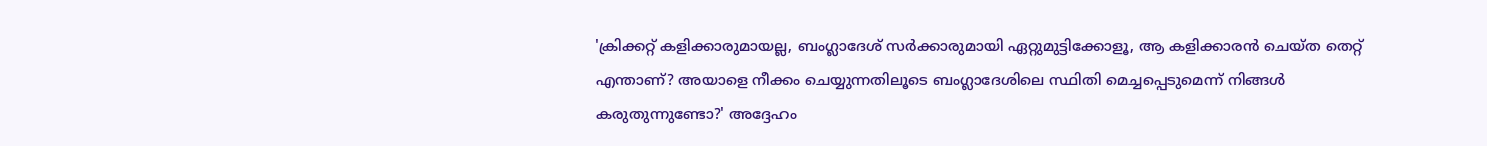'ക്രിക്കറ്റ് കളിക്കാരുമായല്ല, ബംഗ്ലാദേശ് സര്‍ക്കാരുമായി ഏറ്റുമുട്ടിക്കോളൂ, ആ കളിക്കാരന്‍ ചെയ്ത തെറ്റ് എന്താണ്? അയാളെ നീക്കം ചെയ്യുന്നതിലൂടെ ബംഗ്ലാദേശിലെ സ്ഥിതി മെച്ചപ്പെടുമെന്ന് നിങ്ങള്‍ കരുതുന്നുണ്ടോ?' അദ്ദേഹം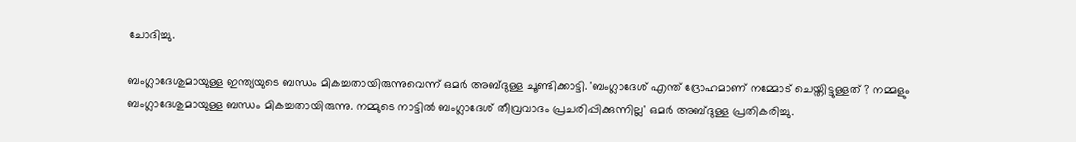ചോദിച്ചു.

ബംഗ്ലാദേശുമായുള്ള ഇന്ത്യയുടെ ബന്ധം മികച്ചതായിരുന്നുവെന്ന് ഒമര്‍ അബ്ദുള്ള ചൂണ്ടിക്കാട്ടി. 'ബംഗ്ലാദേശ് എന്ത് ദ്രോഹമാണ് നമ്മോട് ചെയ്തിട്ടുള്ളത് ? നമ്മളും ബംഗ്ലാദേശുമായുള്ള ബന്ധം മികച്ചതായിരുന്നു. നമ്മുടെ നാട്ടില്‍ ബംഗ്ലാദേശ് തീവ്രവാദം പ്രചരിപ്പിക്കുന്നില്ല' ഒമര്‍ അബ്ദുള്ള പ്രതികരിച്ചു.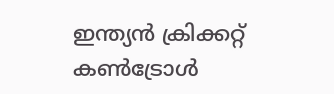ഇന്ത്യന്‍ ക്രിക്കറ്റ് കണ്‍ട്രോള്‍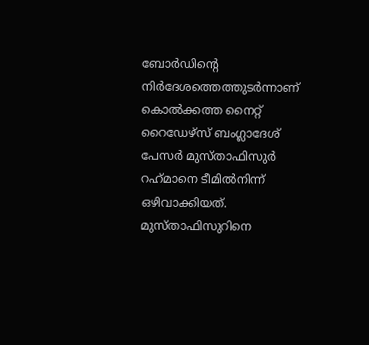ബോര്‍ഡിന്റെ നിര്‍ദേശത്തെത്തുടര്‍ന്നാണ് കൊല്‍ക്കത്ത നൈറ്റ് റൈഡേഴ്‌സ് ബംഗ്ലാദേശ് പേസര്‍ മുസ്താഫിസുര്‍ റഹ്‌മാനെ ടീമില്‍നിന്ന് ഒഴിവാക്കിയത്. മുസ്താഫിസുറിനെ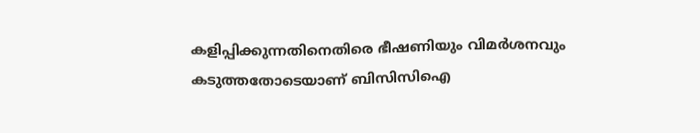കളിപ്പിക്കുന്നതിനെതിരെ ഭീഷണിയും വിമര്‍ശനവും കടുത്തതോടെയാണ് ബിസിസിഐ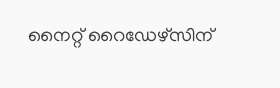നൈറ്റ് റൈഡേഴ്‌സിന്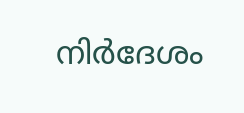നിര്‍ദേശം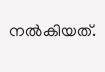നല്‍കിയത്.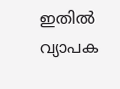ഇതില്‍ വ്യാപക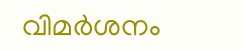വിമര്‍ശനം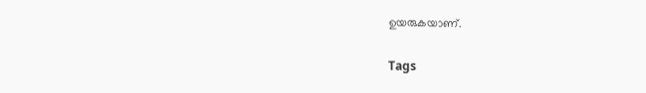ഉയരുകയാണ്.

Tags